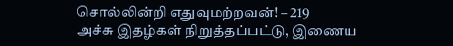சொல்லின்றி எதுவுமற்றவன்! – 219
அச்சு இதழ்கள் நிறுத்தப்பட்டு, இணைய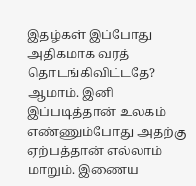இதழ்கள் இப்போது அதிகமாக வரத் தொடங்கிவிட்டதே?
ஆமாம். இனி இப்படித்தான் உலகம் எண்ணும்போது அதற்கு ஏற்பத்தான் எல்லாம் மாறும். இணைய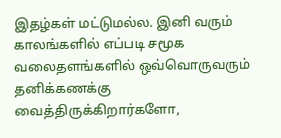இதழ்கள் மட்டுமல்ல. இனி வரும் காலங்களில் எப்படி சமூக வலைதளங்களில் ஒவ்வொருவரும் தனிக்கணக்கு வைத்திருக்கிறார்களோ,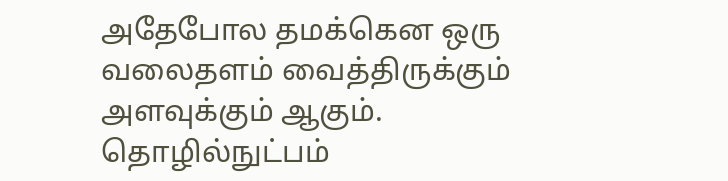அதேபோல தமக்கென ஒரு வலைதளம் வைத்திருக்கும் அளவுக்கும் ஆகும்.
தொழில்நுட்பம்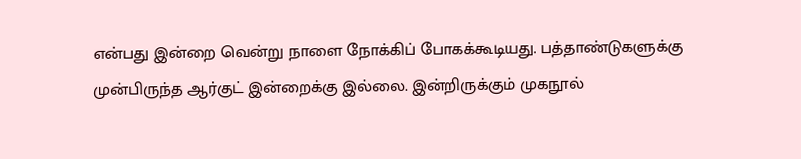என்பது இன்றை வென்று நாளை நோக்கிப் போகக்கூடியது. பத்தாண்டுகளுக்கு முன்பிருந்த ஆர்குட் இன்றைக்கு இல்லை. இன்றிருக்கும் முகநூல்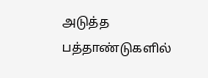அடுத்த பத்தாண்டுகளில்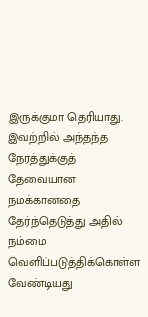இருக்குமா தெரியாது. இவற்றில் அந்தந்த நேரத்துக்குத் தேவையான நமக்கானதை தேர்ந்தெடுத்து அதில் நம்மை வெளிப்படுத்திக்கொள்ள வேண்டியது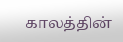காலத்தின்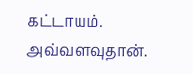கட்டாயம். அவ்வளவுதான்.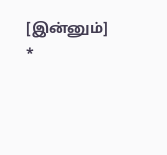[இன்னும்]
*